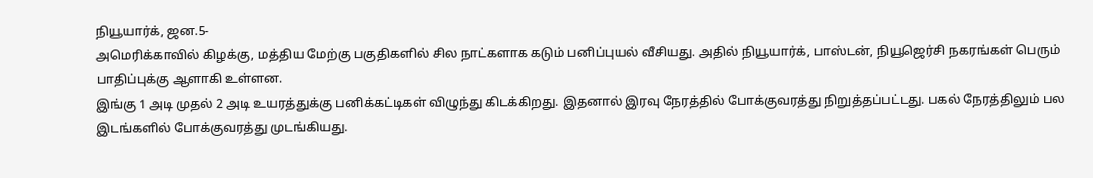நியூயார்க், ஜன.5-
அமெரிக்காவில் கிழக்கு, மத்திய மேற்கு பகுதிகளில் சில நாட்களாக கடும் பனிப்புயல் வீசியது. அதில் நியூயார்க், பாஸ்டன், நியூஜெர்சி நகரங்கள் பெரும் பாதிப்புக்கு ஆளாகி உள்ளன.
இங்கு 1 அடி முதல் 2 அடி உயரத்துக்கு பனிக்கட்டிகள் விழுந்து கிடக்கிறது. இதனால் இரவு நேரத்தில் போக்குவரத்து நிறுத்தப்பட்டது. பகல் நேரத்திலும் பல இடங்களில் போக்குவரத்து முடங்கியது.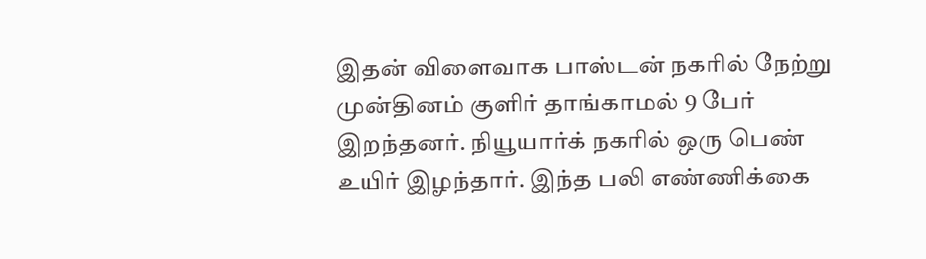இதன் விளைவாக பாஸ்டன் நகரில் நேற்று முன்தினம் குளிர் தாங்காமல் 9 பேர் இறந்தனர். நியூயார்க் நகரில் ஒரு பெண் உயிர் இழந்தார். இந்த பலி எண்ணிக்கை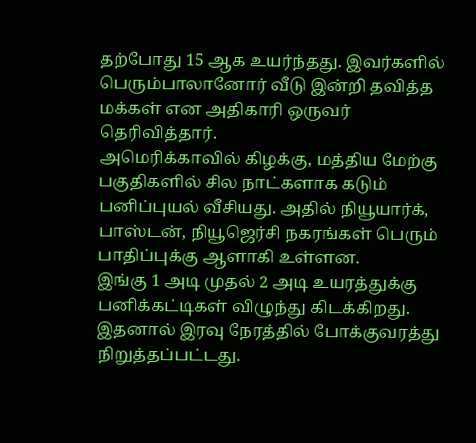தற்போது 15 ஆக உயர்ந்தது. இவர்களில் பெரும்பாலானோர் வீடு இன்றி தவித்த மக்கள் என அதிகாரி ஒருவர் தெரிவித்தார்.
அமெரிக்காவில் கிழக்கு, மத்திய மேற்கு பகுதிகளில் சில நாட்களாக கடும் பனிப்புயல் வீசியது. அதில் நியூயார்க், பாஸ்டன், நியூஜெர்சி நகரங்கள் பெரும் பாதிப்புக்கு ஆளாகி உள்ளன.
இங்கு 1 அடி முதல் 2 அடி உயரத்துக்கு பனிக்கட்டிகள் விழுந்து கிடக்கிறது. இதனால் இரவு நேரத்தில் போக்குவரத்து நிறுத்தப்பட்டது.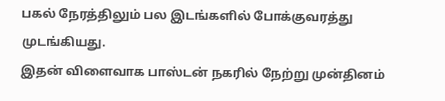பகல் நேரத்திலும் பல இடங்களில் போக்குவரத்து முடங்கியது.
இதன் விளைவாக பாஸ்டன் நகரில் நேற்று முன்தினம்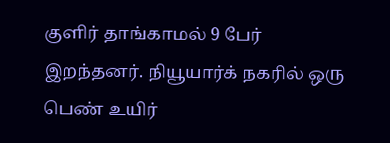குளிர் தாங்காமல் 9 பேர் இறந்தனர். நியூயார்க் நகரில் ஒரு பெண் உயிர்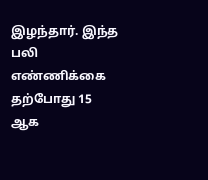இழந்தார். இந்த பலி எண்ணிக்கை தற்போது 15 ஆக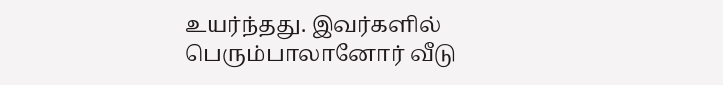உயர்ந்தது. இவர்களில் பெரும்பாலானோர் வீடு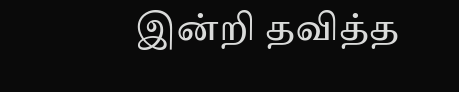இன்றி தவித்த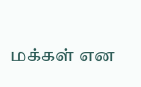மக்கள் என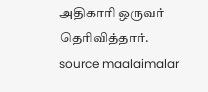அதிகாரி ஒருவர் தெரிவித்தார்.
source maalaimalar